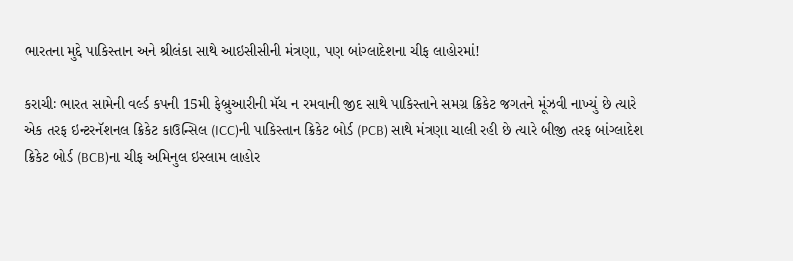ભારતના મુદ્દે પાકિસ્તાન અને શ્રીલંકા સાથે આઇસીસીની મંત્રણા, પણ બાંગ્લાદેશના ચીફ લાહોરમાં!

કરાચીઃ ભારત સામેની વર્લ્ડ કપની 15મી ફેબ્રુઆરીની મૅચ ન રમવાની જીદ સાથે પાકિસ્તાને સમગ્ર ક્રિકેટ જગતને મૂંઝવી નાખ્યું છે ત્યારે એક તરફ ઇન્ટરનૅશનલ ક્રિકેટ કાઉન્સિલ (ICC)ની પાકિસ્તાન ક્રિકેટ બોર્ડ (PCB) સાથે મંત્રણા ચાલી રહી છે ત્યારે બીજી તરફ બાંગ્લાદેશ ક્રિકેટ બોર્ડ (BCB)ના ચીફ અમિનુલ ઇસ્લામ લાહોર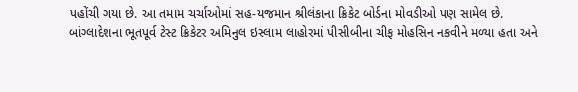પહોંચી ગયા છે. આ તમામ ચર્ચાઓમાં સહ-યજમાન શ્રીલંકાના ક્રિકેટ બોર્ડના મોવડીઓ પણ સામેલ છે.
બાંગ્લાદેશના ભૂતપૂર્વ ટેસ્ટ ક્રિકેટર અમિનુલ ઇસ્લામ લાહોરમાં પીસીબીના ચીફ મોહસિન નકવીને મળ્યા હતા અને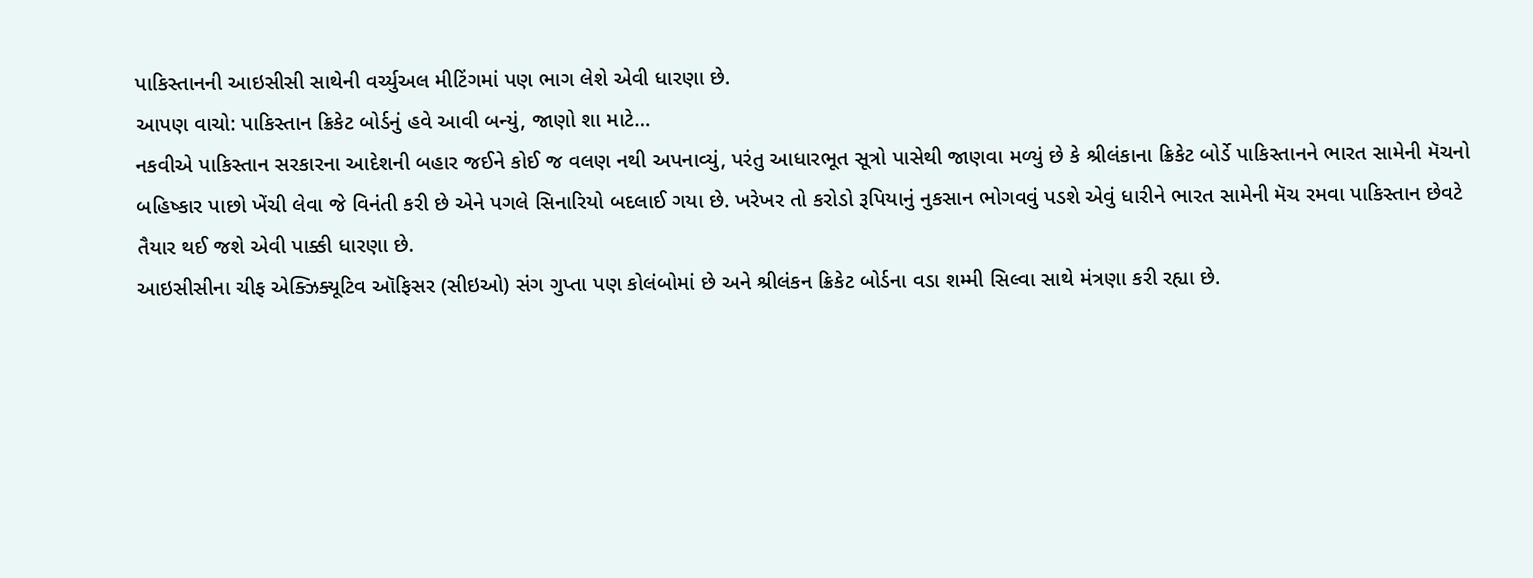પાકિસ્તાનની આઇસીસી સાથેની વર્ચ્યુઅલ મીટિંગમાં પણ ભાગ લેશે એવી ધારણા છે.
આપણ વાચો: પાકિસ્તાન ક્રિકેટ બોર્ડનું હવે આવી બન્યું, જાણો શા માટે…
નકવીએ પાકિસ્તાન સરકારના આદેશની બહાર જઈને કોઈ જ વલણ નથી અપનાવ્યું, પરંતુ આધારભૂત સૂત્રો પાસેથી જાણવા મળ્યું છે કે શ્રીલંકાના ક્રિકેટ બોર્ડે પાકિસ્તાનને ભારત સામેની મૅચનો બહિષ્કાર પાછો ખેંચી લેવા જે વિનંતી કરી છે એને પગલે સિનારિયો બદલાઈ ગયા છે. ખરેખર તો કરોડો રૂપિયાનું નુકસાન ભોગવવું પડશે એવું ધારીને ભારત સામેની મૅચ રમવા પાકિસ્તાન છેવટે તૈયાર થઈ જશે એવી પાક્કી ધારણા છે.
આઇસીસીના ચીફ એક્ઝિક્યૂટિવ ઑફિસર (સીઇઓ) સંગ ગુપ્તા પણ કોલંબોમાં છે અને શ્રીલંકન ક્રિકેટ બોર્ડના વડા શમ્મી સિલ્વા સાથે મંત્રણા કરી રહ્યા છે.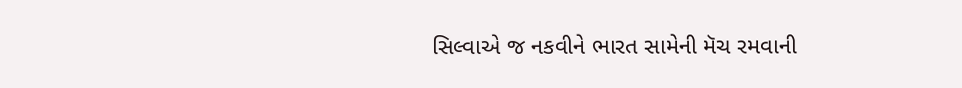સિલ્વાએ જ નકવીને ભારત સામેની મૅચ રમવાની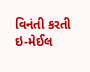વિનંતી કરતી ઇ-મેઈલ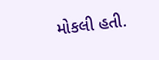મોકલી હતી.